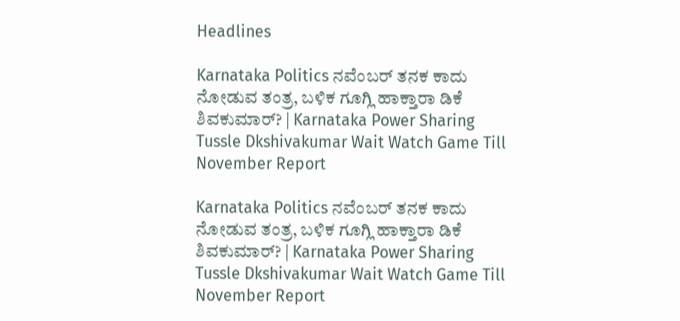Headlines

Karnataka Politics ನವೆಂಬರ್ ತನಕ ಕಾದು ನೋಡುವ ತಂತ್ರ, ಬಳಿಕ ಗೂಗ್ಲಿ ಹಾಕ್ತಾರಾ ಡಿಕೆ ಶಿವಕುಮಾರ್? | Karnataka Power Sharing Tussle Dkshivakumar Wait Watch Game Till November Report

Karnataka Politics ನವೆಂಬರ್ ತನಕ ಕಾದು ನೋಡುವ ತಂತ್ರ, ಬಳಿಕ ಗೂಗ್ಲಿ ಹಾಕ್ತಾರಾ ಡಿಕೆ ಶಿವಕುಮಾರ್? | Karnataka Power Sharing Tussle Dkshivakumar Wait Watch Game Till November Report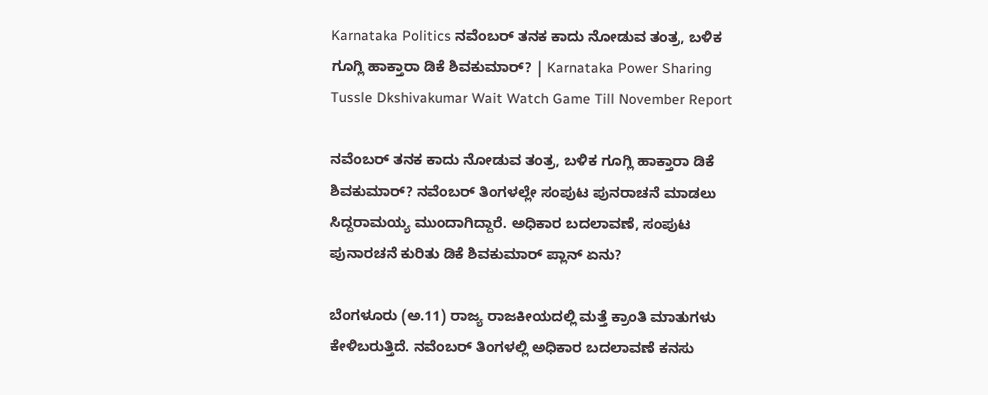Karnataka Politics ನವೆಂಬರ್ ತನಕ ಕಾದು ನೋಡುವ ತಂತ್ರ, ಬಳಿಕ ಗೂಗ್ಲಿ ಹಾಕ್ತಾರಾ ಡಿಕೆ ಶಿವಕುಮಾರ್? | Karnataka Power Sharing Tussle Dkshivakumar Wait Watch Game Till November Report

ನವೆಂಬರ್ ತನಕ ಕಾದು ನೋಡುವ ತಂತ್ರ, ಬಳಿಕ ಗೂಗ್ಲಿ ಹಾಕ್ತಾರಾ ಡಿಕೆ ಶಿವಕುಮಾರ್? ನವೆಂಬರ್ ತಿಂಗಳಲ್ಲೇ ಸಂಪುಟ ಪುನರಾಚನೆ ಮಾಡಲು ಸಿದ್ದರಾಮಯ್ಯ ಮುಂದಾಗಿದ್ದಾರೆ. ಅಧಿಕಾರ ಬದಲಾವಣೆ, ಸಂಪುಟ ಪುನಾರಚನೆ ಕುರಿತು ಡಿಕೆ ಶಿವಕುಮಾರ್ ಪ್ಲಾನ್ ಏನು?

ಬೆಂಗಳೂರು (ಅ.11) ರಾಜ್ಯ ರಾಜಕೀಯದಲ್ಲಿ ಮತ್ತೆ ಕ್ರಾಂತಿ ಮಾತುಗಳು ಕೇಳಿಬರುತ್ತಿದೆ. ನವೆಂಬರ್ ತಿಂಗಳಲ್ಲಿ ಅಧಿಕಾರ ಬದಲಾವಣೆ ಕನಸು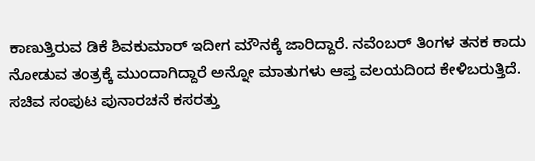ಕಾಣುತ್ತಿರುವ ಡಿಕೆ ಶಿವಕುಮಾರ್ ಇದೀಗ ಮೌನಕ್ಕೆ ಜಾರಿದ್ದಾರೆ. ನವೆಂಬರ್ ತಿಂಗಳ ತನಕ ಕಾದು ನೋಡುವ ತಂತ್ರಕ್ಕೆ ಮುಂದಾಗಿದ್ದಾರೆ ಅನ್ನೋ ಮಾತುಗಳು ಆಪ್ತ ವಲಯದಿಂದ ಕೇಳಿಬರುತ್ತಿದೆ. ಸಚಿವ ಸಂಪುಟ ಪುನಾರಚನೆ ಕಸರತ್ತು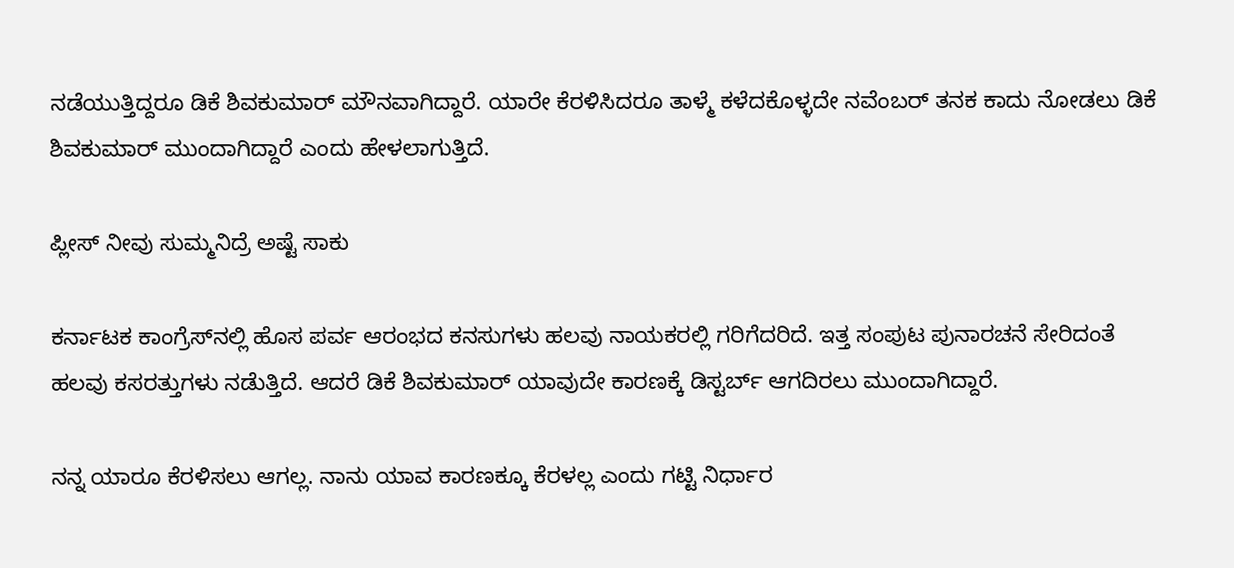ನಡೆಯುತ್ತಿದ್ದರೂ ಡಿಕೆ ಶಿವಕುಮಾರ್ ಮೌನವಾಗಿದ್ದಾರೆ. ಯಾರೇ ಕೆರಳಿಸಿದರೂ ತಾಳ್ಮೆ ಕಳೆದಕೊಳ್ಳದೇ ನವೆಂಬರ್ ತನಕ ಕಾದು ನೋಡಲು ಡಿಕೆ ಶಿವಕುಮಾರ್ ಮುಂದಾಗಿದ್ದಾರೆ ಎಂದು ಹೇಳಲಾಗುತ್ತಿದೆ.

ಪ್ಲೀಸ್ ನೀವು ಸುಮ್ಮನಿದ್ರೆ ಅಷ್ಟೆ ಸಾಕು

ಕರ್ನಾಟಕ ಕಾಂಗ್ರೆಸ್‌ನಲ್ಲಿ ಹೊಸ ಪರ್ವ ಆರಂಭದ ಕನಸುಗಳು ಹಲವು ನಾಯಕರಲ್ಲಿ ಗರಿಗೆದರಿದೆ. ಇತ್ತ ಸಂಪುಟ ಪುನಾರಚನೆ ಸೇರಿದಂತೆ ಹಲವು ಕಸರತ್ತುಗಳು ನಡೆುತ್ತಿದೆ. ಆದರೆ ಡಿಕೆ ಶಿವಕುಮಾರ್ ಯಾವುದೇ ಕಾರಣಕ್ಕೆ ಡಿಸ್ಟರ್ಬ್ ಆಗದಿರಲು ಮುಂದಾಗಿದ್ದಾರೆ.

ನನ್ನ ಯಾರೂ ಕೆರಳಿಸಲು ಆಗಲ್ಲ. ನಾನು‌ ಯಾವ ಕಾರಣಕ್ಕೂ ಕೆರಳಲ್ಲ ಎಂದು ಗಟ್ಟಿ ನಿರ್ಧಾರ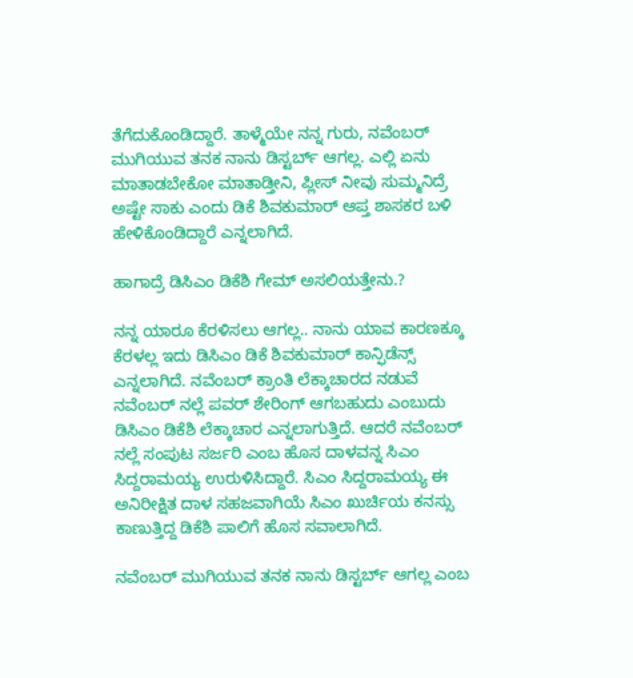ತೆಗೆದುಕೊಂಡಿದ್ದಾರೆ. ತಾಳ್ಮೆಯೇ ನನ್ನ ಗುರು, ನವೆಂಬರ್ ಮುಗಿಯುವ ತನಕ ನಾನು ಡಿಸ್ಟರ್ಬ್ ಆಗಲ್ಲ. ಎಲ್ಲಿ ಏನು ಮಾತಾಡಬೇಕೋ ಮಾತಾಡ್ತೀನಿ, ಪ್ಲೀಸ್ ನೀವು ಸುಮ್ಮನಿದ್ರೆ ಅಷ್ಟೇ ಸಾಕು ಎಂದು ಡಿಕೆ ಶಿವಕುಮಾರ್ ಆಪ್ತ ಶಾಸಕರ ಬಳಿ ಹೇಳಿಕೊಂಡಿದ್ದಾರೆ ಎನ್ನಲಾಗಿದೆ.

ಹಾಗಾದ್ರೆ ಡಿಸಿಎಂ ಡಿಕೆಶಿ ಗೇಮ್ ಅಸಲಿಯತ್ತೇನು.?

ನನ್ನ ಯಾರೂ ಕೆರಳಿಸಲು ಆಗಲ್ಲ.. ನಾನು‌ ಯಾವ ಕಾರಣಕ್ಕೂ ಕೆರಳಲ್ಲ ಇದು ಡಿಸಿಎಂ ಡಿಕೆ ಶಿವಕುಮಾರ್ ಕಾನ್ಫಿಡೆನ್ಸ್ ಎನ್ನಲಾಗಿದೆ. ನವೆಂಬರ್ ಕ್ರಾಂತಿ ಲೆಕ್ಕಾಚಾರದ ನಡುವೆ ನವೆಂಬರ್ ನಲ್ಲೆ‌ ಪವರ್ ಶೇರಿಂಗ್ ಆಗಬಹುದು ಎಂಬುದು ಡಿಸಿಎಂ ಡಿಕೆಶಿ ಲೆಕ್ಕಾಚಾರ ಎನ್ನಲಾಗುತ್ತಿದೆ. ಆದರೆ ನವೆಂಬರ್ ನಲ್ಲೆ‌ ಸಂಪುಟ ಸರ್ಜರಿ ಎಂಬ ಹೊಸ ದಾಳವನ್ನ ಸಿಎಂ ಸಿದ್ದರಾಮಯ್ಯ ಉರುಳಿಸಿದ್ದಾರೆ. ಸಿಎಂ ಸಿದ್ದರಾಮಯ್ಯ ಈ ಅನಿರೀಕ್ಷಿತ ದಾಳ ಸಹಜವಾಗಿಯೆ ಸಿಎಂ ಖುರ್ಚಿಯ ಕನಸ್ಸು ಕಾಣುತ್ತಿದ್ದ ಡಿಕೆಶಿ ಪಾಲಿಗೆ ಹೊಸ ಸವಾಲಾಗಿದೆ.

ನವೆಂಬರ್ ಮುಗಿಯುವ ತನಕ ನಾನು ಡಿಸ್ಟರ್ಬ್ ಆಗಲ್ಲ ಎಂಬ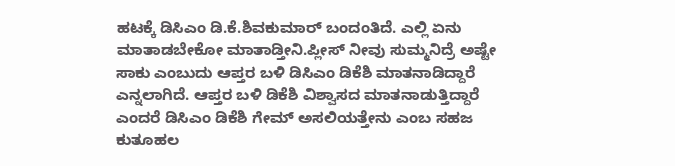ಹಟಕ್ಕೆ ಡಿಸಿಎಂ ಡಿ.ಕೆ.ಶಿವಕುಮಾರ್ ಬಂದಂತಿದೆ. ಎಲ್ಲಿ ಏನು ಮಾತಾಡಬೇಕೋ ಮಾತಾಡ್ತೀನಿ.ಪ್ಲೀಸ್ ನೀವು ಸುಮ್ಮನಿದ್ರೆ ಅಷ್ಟೇ ಸಾಕು ಎಂಬುದು ಆಪ್ತರ ಬಳಿ ಡಿಸಿಎಂ ಡಿಕೆಶಿ ಮಾತನಾಡಿದ್ದಾರೆ ಎನ್ನಲಾಗಿದೆ. ಆಪ್ತರ ಬಳಿ ಡಿಕೆಶಿ ವಿಶ್ವಾಸದ ಮಾತನಾಡುತ್ತಿದ್ದಾರೆ ಎಂದರೆ ಡಿಸಿಎಂ ಡಿಕೆಶಿ ಗೇಮ್ ಅಸಲಿಯತ್ತೇನು ಎಂಬ ಸಹಜ ಕುತೂಹಲ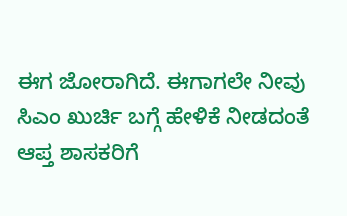ಈಗ ಜೋರಾಗಿದೆ. ಈಗಾಗಲೇ ನೀವು ಸಿಎಂ ಖುರ್ಚಿ ಬಗ್ಗೆ ಹೇಳಿಕೆ ನೀಡದಂತೆ ಆಪ್ತ ಶಾಸಕರಿಗೆ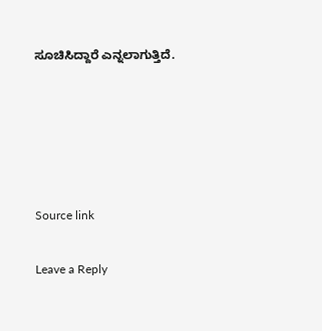ಸೂಚಿಸಿದ್ದಾರೆ ಎನ್ನಲಾಗುತ್ತಿದೆ.





Source link

Leave a Reply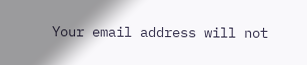Your email address will not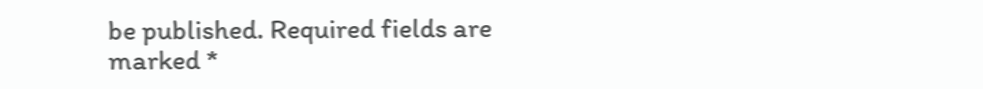be published. Required fields are marked *